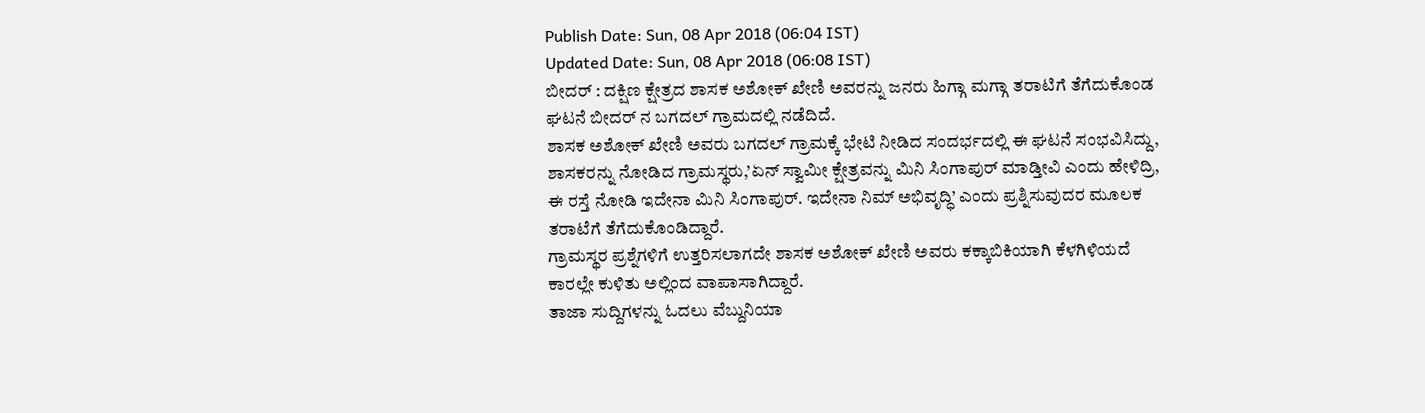Publish Date: Sun, 08 Apr 2018 (06:04 IST)
Updated Date: Sun, 08 Apr 2018 (06:08 IST)
ಬೀದರ್ : ದಕ್ಷಿಣ ಕ್ಷೇತ್ರದ ಶಾಸಕ ಅಶೋಕ್ ಖೇಣಿ ಅವರನ್ನು ಜನರು ಹಿಗ್ಗಾ ಮಗ್ಗಾ ತರಾಟಿಗೆ ತೆಗೆದುಕೊಂಡ ಘಟನೆ ಬೀದರ್ ನ ಬಗದಲ್ ಗ್ರಾಮದಲ್ಲಿ ನಡೆದಿದೆ.
ಶಾಸಕ ಅಶೋಕ್ ಖೇಣಿ ಅವರು ಬಗದಲ್ ಗ್ರಾಮಕ್ಕೆ ಭೇಟಿ ನೀಡಿದ ಸಂದರ್ಭದಲ್ಲಿ ಈ ಘಟನೆ ಸಂಭವಿಸಿದ್ದು, ಶಾಸಕರನ್ನು ನೋಡಿದ ಗ್ರಾಮಸ್ಥರು,’ಏನ್ ಸ್ವಾಮೀ ಕ್ಷೇತ್ರವನ್ನು ಮಿನಿ ಸಿಂಗಾಪುರ್ ಮಾಡ್ತೀವಿ ಎಂದು ಹೇಳಿದ್ರಿ, ಈ ರಸ್ತೆ ನೋಡಿ ಇದೇನಾ ಮಿನಿ ಸಿಂಗಾಪುರ್. ಇದೇನಾ ನಿಮ್ ಅಭಿವೃದ್ಧಿ’ ಎಂದು ಪ್ರಶ್ನಿಸುವುದರ ಮೂಲಕ ತರಾಟೆಗೆ ತೆಗೆದುಕೊಂಡಿದ್ದಾರೆ.
ಗ್ರಾಮಸ್ಥರ ಪ್ರಶ್ನೆಗಳಿಗೆ ಉತ್ತರಿಸಲಾಗದೇ ಶಾಸಕ ಅಶೋಕ್ ಖೇಣಿ ಅವರು ಕಕ್ಕಾಬಿಕಿಯಾಗಿ ಕೆಳಗಿಳಿಯದೆ ಕಾರಲ್ಲೇ ಕುಳಿತು ಅಲ್ಲಿಂದ ವಾಪಾಸಾಗಿದ್ದಾರೆ.
ತಾಜಾ ಸುದ್ದಿಗಳನ್ನು ಓದಲು ವೆಬ್ದುನಿಯಾ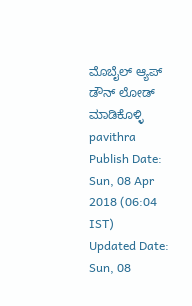ಮೊಬೈಲ್ ಆ್ಯಪ್ ಡೌನ್ ಲೋಡ್ ಮಾಡಿಕೊಳ್ಳಿ
pavithra
Publish Date: Sun, 08 Apr 2018 (06:04 IST)
Updated Date: Sun, 08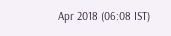Apr 2018 (06:08 IST)